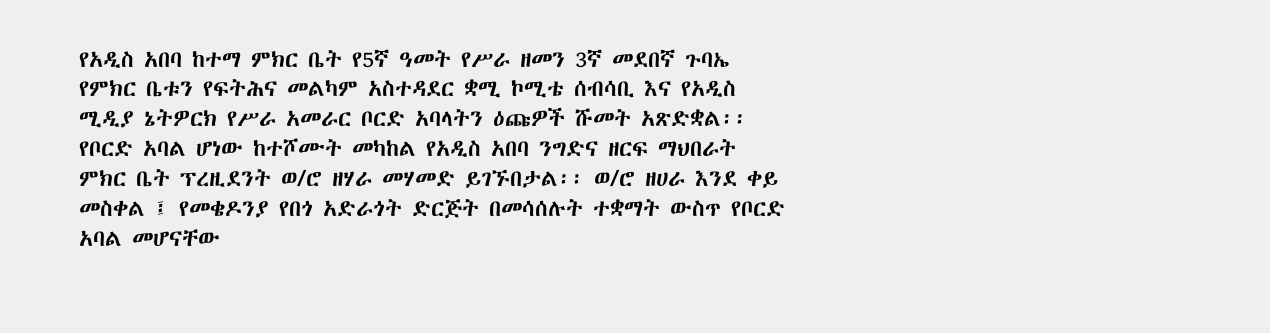የአዲስ አበባ ከተማ ምክር ቤት የ5ኛ ዓመት የሥራ ዘመን 3ኛ መደበኛ ጉባኤ የምክር ቤቱን የፍትሕና መልካም አስተዳደር ቋሚ ኮሚቴ ሰብሳቢ እና የአዲስ ሚዲያ ኔትዎርክ የሥራ አመራር ቦርድ አባላትን ዕጩዎች ሹመት አጽድቋል፡፡
የቦርድ አባል ሆነው ከተሾሙት መካከል የአዲስ አበባ ንግድና ዘርፍ ማህበራት ምክር ቤት ፕረዚደንት ወ/ሮ ዘሃራ መሃመድ ይገኙበታል፡፡ ወ/ሮ ዘሀራ እንደ ቀይ መስቀል ፤ የመቄዶንያ የበጎ አድራጎት ድርጅት በመሳሰሉት ተቋማት ውስጥ የቦርድ አባል መሆናቸው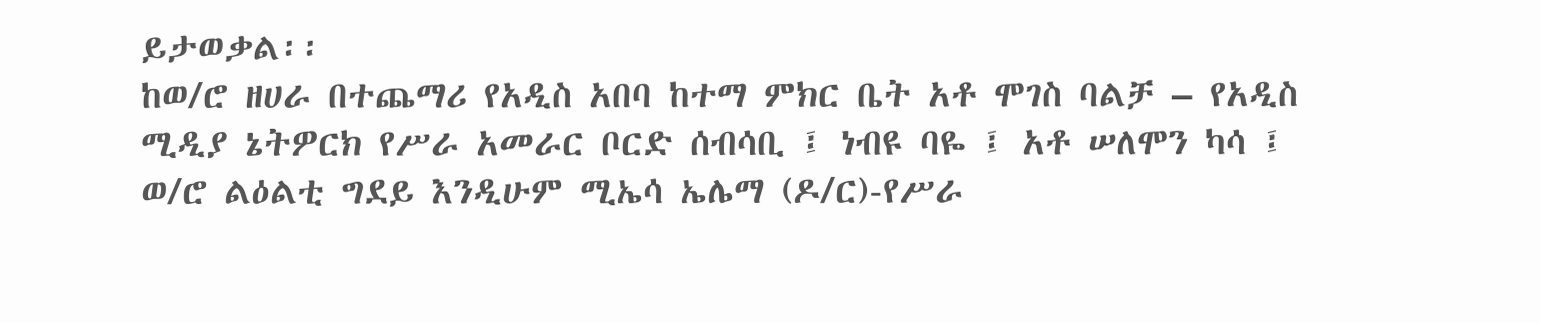ይታወቃል፡፡
ከወ/ሮ ዘሀራ በተጨማሪ የአዲስ አበባ ከተማ ምክር ቤት አቶ ሞገስ ባልቻ – የአዲስ ሚዲያ ኔትዎርክ የሥራ አመራር ቦርድ ሰብሳቢ ፤ ነብዩ ባዬ ፤ አቶ ሠለሞን ካሳ ፤ ወ/ሮ ልዕልቲ ግደይ እንዲሁም ሚኤሳ ኤሌማ (ዶ/ር)-የሥራ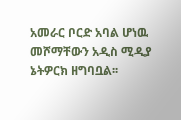አመራር ቦርድ አባል ሆነዉ መሾማቸውን አዲስ ሚዲያ ኔትዎርክ ዘግባቧል፡፡